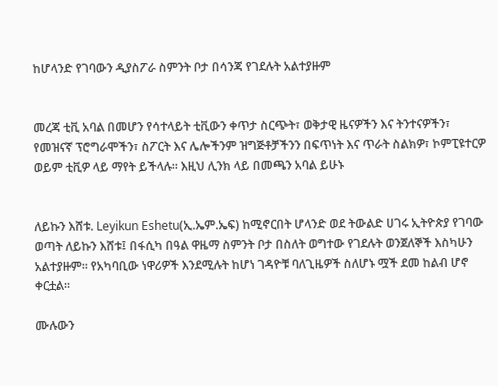ከሆላንድ የገባውን ዲያስፖራ ስምንት ቦታ በሳንጃ የገደሉት አልተያዙም


መረጃ ቲቪ አባል በመሆን የሳተላይት ቲቪውን ቀጥታ ስርጭት፣ ወቅታዊ ዜናዎችን እና ትንተናዎችን፣ የመዝናኛ ፕሮግራሞችን፣ ስፖርት እና ሌሎችንም ዝግጅቶቻችንን በፍጥነት እና ጥራት ስልክዎ፣ ኮምፒዩተርዎ ወይም ቲቪዎ ላይ ማየት ይችላሉ። እዚህ ሊንክ ላይ በመጫን አባል ይሁኑ


ለይኩን እሸቱ. Leyikun Eshetu(ኢ.ኤም.ኤፍ) ከሚኖርበት ሆላንድ ወደ ትውልድ ሀገሩ ኢትዮጵያ የገባው ወጣት ለይኩን እሸቱ፤ በፋሲካ በዓል ዋዜማ ስምንት ቦታ በስለት ወግተው የገደሉት ወንጀለኞች እስካሁን አልተያዙም። የአካባቢው ነዋሪዎች እንደሚሉት ከሆነ ገዳዮቹ ባለጊዜዎች ስለሆኑ ሟች ደመ ከልብ ሆኖ ቀርቷል።

ሙሉውን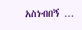አስነብበኝ …